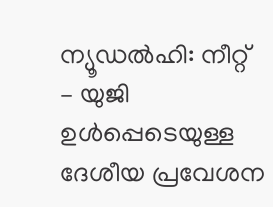ന്യൂഡൽഹി: നീറ്റ് – യുജി ഉൾപ്പെടെയുള്ള ദേശീയ പ്രവേശന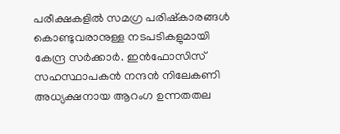പരീക്ഷകളിൽ സമഗ്ര പരിഷ്കാരങ്ങൾ കൊണ്ടുവരാനുള്ള നടപടികളുമായി കേന്ദ്ര സർക്കാർ. ഇൻഫോസിസ് സഹസ്ഥാപകൻ നന്ദൻ നിലേകണി അധ്യക്ഷനായ ആറംഗ ഉന്നതതല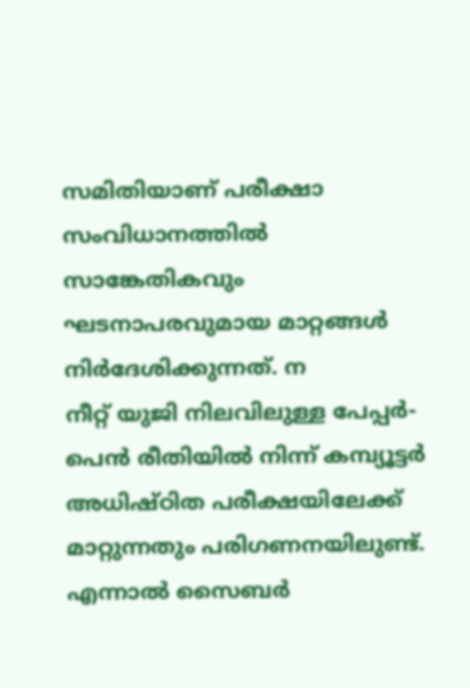സമിതിയാണ് പരീക്ഷാ സംവിധാനത്തിൽ സാങ്കേതികവും ഘടനാപരവുമായ മാറ്റങ്ങൾ നിർദേശിക്കുന്നത്. ന
നീറ്റ് യുജി നിലവിലുള്ള പേപ്പർ-പെൻ രീതിയിൽ നിന്ന് കമ്പ്യൂട്ടർ അധിഷ്ഠിത പരീക്ഷയിലേക്ക് മാറ്റുന്നതും പരിഗണനയിലുണ്ട്. എന്നാൽ സൈബർ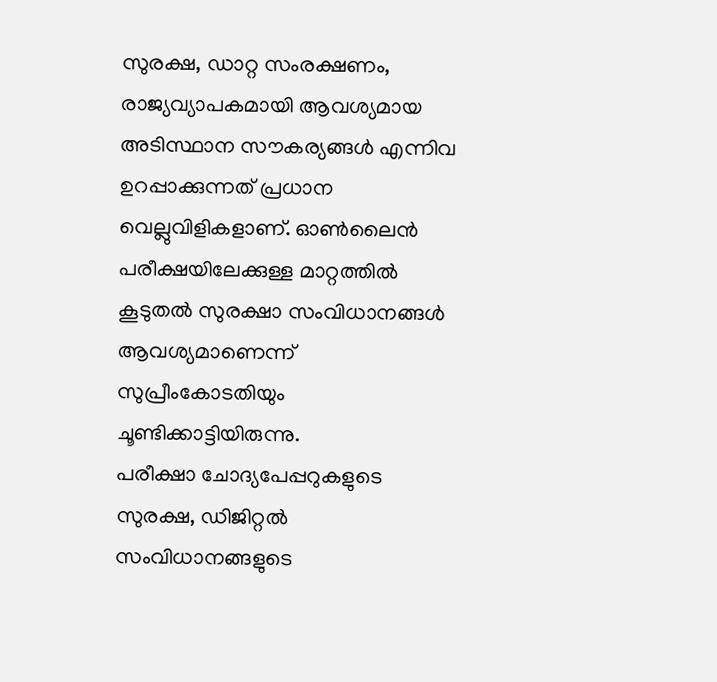സുരക്ഷ, ഡാറ്റ സംരക്ഷണം, രാജ്യവ്യാപകമായി ആവശ്യമായ അടിസ്ഥാന സൗകര്യങ്ങൾ എന്നിവ ഉറപ്പാക്കുന്നത് പ്രധാന വെല്ലുവിളികളാണ്. ഓൺലൈൻ പരീക്ഷയിലേക്കുള്ള മാറ്റത്തിൽ കൂടുതൽ സുരക്ഷാ സംവിധാനങ്ങൾ ആവശ്യമാണെന്ന് സുപ്രീംകോടതിയും ചൂണ്ടിക്കാട്ടിയിരുന്നു.
പരീക്ഷാ ചോദ്യപേപ്പറുകളുടെ സുരക്ഷ, ഡിജിറ്റൽ സംവിധാനങ്ങളുടെ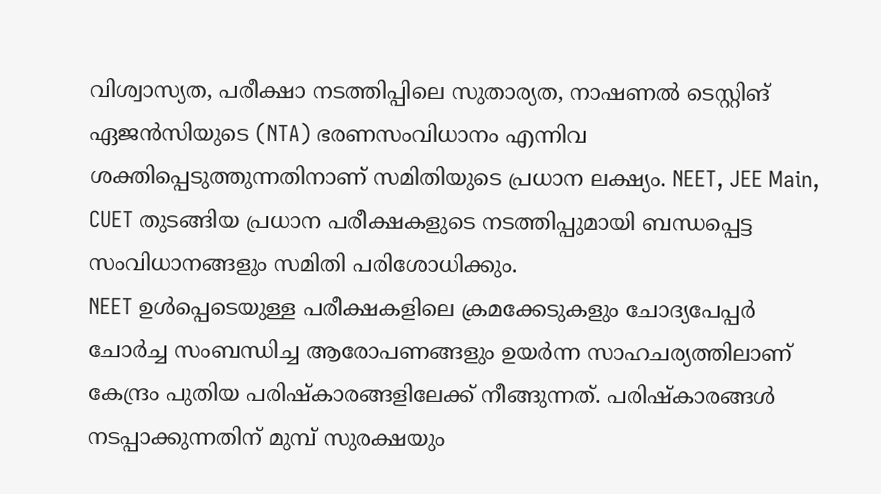വിശ്വാസ്യത, പരീക്ഷാ നടത്തിപ്പിലെ സുതാര്യത, നാഷണൽ ടെസ്റ്റിങ് ഏജൻസിയുടെ (NTA) ഭരണസംവിധാനം എന്നിവ ശക്തിപ്പെടുത്തുന്നതിനാണ് സമിതിയുടെ പ്രധാന ലക്ഷ്യം. NEET, JEE Main, CUET തുടങ്ങിയ പ്രധാന പരീക്ഷകളുടെ നടത്തിപ്പുമായി ബന്ധപ്പെട്ട സംവിധാനങ്ങളും സമിതി പരിശോധിക്കും.
NEET ഉൾപ്പെടെയുള്ള പരീക്ഷകളിലെ ക്രമക്കേടുകളും ചോദ്യപേപ്പർ ചോർച്ച സംബന്ധിച്ച ആരോപണങ്ങളും ഉയർന്ന സാഹചര്യത്തിലാണ് കേന്ദ്രം പുതിയ പരിഷ്കാരങ്ങളിലേക്ക് നീങ്ങുന്നത്. പരിഷ്കാരങ്ങൾ നടപ്പാക്കുന്നതിന് മുമ്പ് സുരക്ഷയും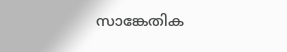സാങ്കേതിക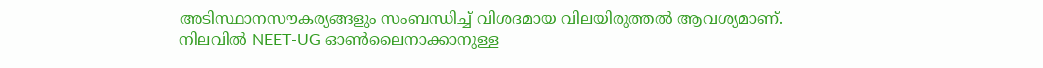അടിസ്ഥാനസൗകര്യങ്ങളും സംബന്ധിച്ച് വിശദമായ വിലയിരുത്തൽ ആവശ്യമാണ്.
നിലവിൽ NEET-UG ഓൺലൈനാക്കാനുള്ള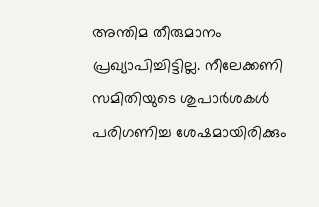അന്തിമ തീരുമാനം പ്രഖ്യാപിച്ചിട്ടില്ല. നീലേക്കണി സമിതിയുടെ ശുപാർശകൾ പരിഗണിച്ച ശേഷമായിരിക്കും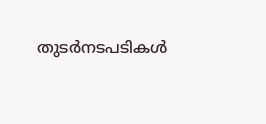തുടർനടപടികൾ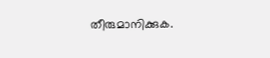തീരുമാനിക്കുക.